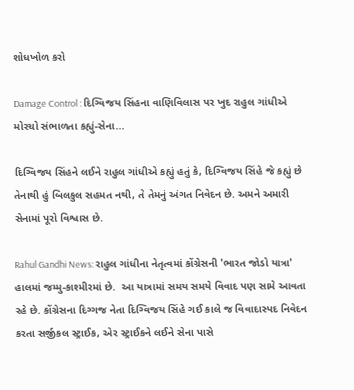શોધખોળ કરો

Damage Control : દિગ્વિજય સિંહના વાણિવિલાસ પર ખુદ રાહુલ ગાંધીએ મોરચો સંભાળતા કહ્યું-સેના...

દિગ્વિજય સિંહને લઈને રાહુલ ગાંધીએ કહ્યું હતું કે, દિગ્વિજય સિંહે જે કહ્યું છે તેનાથી હું બિલકુલ સહમત નથી, તે તેમનું અંગત નિવેદન છે. અમને અમારી સેનામાં પૂરો વિશ્વાસ છે.

Rahul Gandhi News: રાહુલ ગાંધીના નેતૃત્વમાં કોંગ્રેસની 'ભારત જોડો યાત્રા' હાલમાં જમ્મુ-કાશ્મીરમાં છે.  આ યાત્રામાં સમય સમયે વિવાદ પણ સામે આવતા રહે છે. કોંગ્રેસના દિગ્ગજ નેતા દિગ્વિજય સિંહે ગઈ કાલે જ વિવાદાસ્પદ નિવેદન કરતા સર્જીકલ સ્ટ્રાઈક, એર સ્ટ્રાઈકને લઈને સેના પાસે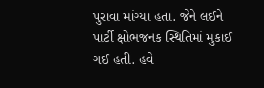પુરાવા માંગ્યા હતા. જેને લઈને પાર્ટી ક્ષોભજનક સ્થિતિમાં મુકાઈ ગઈ હતી. હવે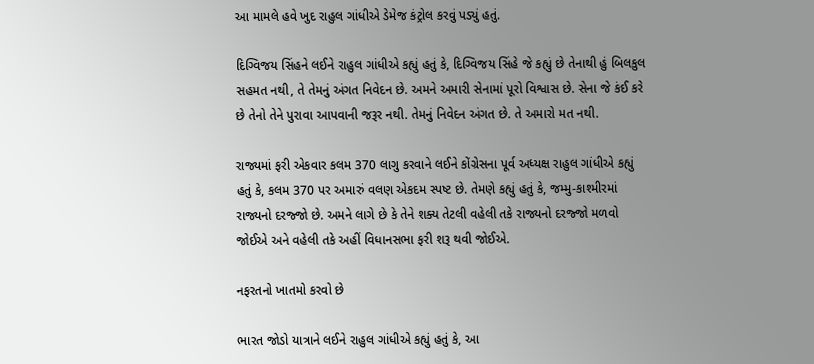આ મામલે હવે ખુદ રાહુલ ગાંધીએ ડેમેજ કંટ્રોલ કરવું પડ્યું હતું.

દિગ્વિજય સિંહને લઈને રાહુલ ગાંધીએ કહ્યું હતું કે, દિગ્વિજય સિંહે જે કહ્યું છે તેનાથી હું બિલકુલ સહમત નથી, તે તેમનું અંગત નિવેદન છે. અમને અમારી સેનામાં પૂરો વિશ્વાસ છે. સેના જે કંઈ કરે છે તેનો તેને પુરાવા આપવાની જરૂર નથી. તેમનું નિવેદન અંગત છે. તે અમારો મત નથી.

રાજ્યમાં ફરી એકવાર કલમ 370 લાગુ કરવાને લઈને કોંગ્રેસના પૂર્વ અધ્યક્ષ રાહુલ ગાંધીએ કહ્યું હતું કે, કલમ 370 પર અમારું વલણ એકદમ સ્પષ્ટ છે. તેમણે કહ્યું હતું કે, જમ્મુ-કાશ્મીરમાં રાજ્યનો દરજ્જો છે. અમને લાગે છે કે તેને શક્ય તેટલી વહેલી તકે રાજ્યનો દરજ્જો મળવો જોઈએ અને વહેલી તકે અહીં વિધાનસભા ફરી શરૂ થવી જોઈએ.

નફરતનો ખાતમો કરવો છે

ભારત જોડો યાત્રાને લઈને રાહુલ ગાંધીએ કહ્યું હતું કે, આ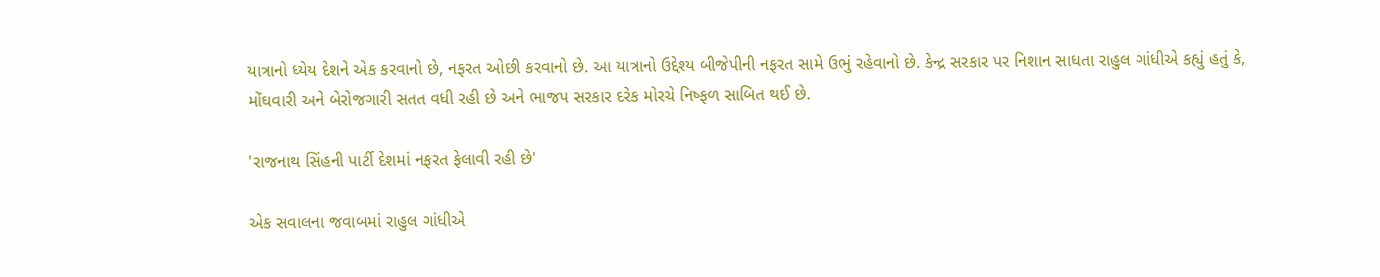યાત્રાનો ધ્યેય દેશને એક કરવાનો છે, નફરત ઓછી કરવાનો છે. આ યાત્રાનો ઉદ્દેશ્ય બીજેપીની નફરત સામે ઉભું રહેવાનો છે. કેન્દ્ર સરકાર પર નિશાન સાધતા રાહુલ ગાંધીએ કહ્યું હતું કે, મોંઘવારી અને બેરોજગારી સતત વધી રહી છે અને ભાજપ સરકાર દરેક મોરચે નિષ્ફળ સાબિત થઈ છે.

'રાજનાથ સિંહની પાર્ટી દેશમાં નફરત ફેલાવી રહી છે'

એક સવાલના જવાબમાં રાહુલ ગાંધીએ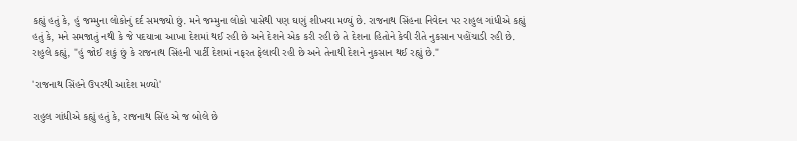કહ્યું હતું કે, હું જમ્મુના લોકોનું દર્દ સમજ્યો છું. મને જમ્મુના લોકો પાસેથી પણ ઘણું શીખવા મળ્યું છે. રાજનાથ સિંહના નિવેદન પર રાહુલ ગાંધીએ કહ્યું હતું કે, મને સમજાતું નથી કે જે પદયાત્રા આખા દેશમાં થઈ રહી છે અને દેશને એક કરી રહી છે તે દેશના હિતોને કેવી રીતે નુકસાન પહોંચાડી રહી છે. રાહુલે કહ્યું, "હું જોઈ શકું છું કે રાજનાથ સિંહની પાર્ટી દેશમાં નફરત ફેલાવી રહી છે અને તેનાથી દેશને નુકસાન થઈ રહ્યું છે."

'રાજનાથ સિંહને ઉપરથી આદેશ મળ્યો'

રાહુલ ગાંધીએ કહ્યું હતું કે, રાજનાથ સિંહ એ જ બોલે છે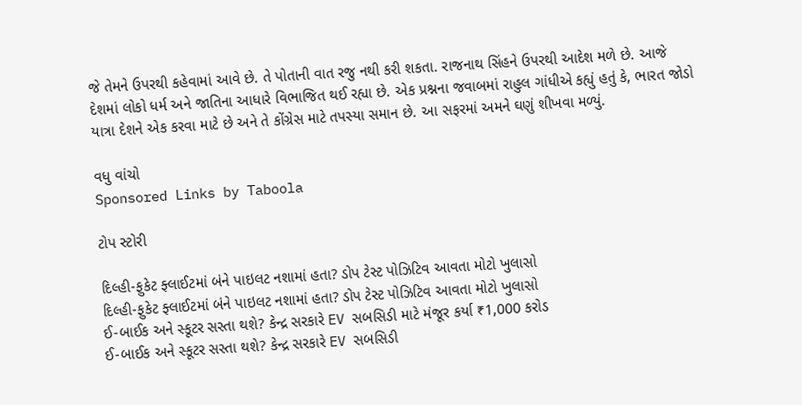જે તેમને ઉપરથી કહેવામાં આવે છે. તે પોતાની વાત રજુ નથી કરી શકતા. રાજનાથ સિંહને ઉપરથી આદેશ મળે છે. આજે દેશમાં લોકો ધર્મ અને જાતિના આધારે વિભાજિત થઈ રહ્યા છે. એક પ્રશ્નના જવાબમાં રાહુલ ગાંધીએ કહ્યું હતું કે, ભારત જોડો યાત્રા દેશને એક કરવા માટે છે અને તે કોંગ્રેસ માટે તપસ્યા સમાન છે. આ સફરમાં અમને ઘણું શીખવા મળ્યું.

વધુ વાંચો
Sponsored Links by Taboola

ટોપ સ્ટોરી

દિલ્હી-ફુકેટ ફ્લાઈટમાં બંને પાઇલટ નશામાં હતા? ડોપ ટેસ્ટ પોઝિટિવ આવતા મોટો ખુલાસો
દિલ્હી-ફુકેટ ફ્લાઈટમાં બંને પાઇલટ નશામાં હતા? ડોપ ટેસ્ટ પોઝિટિવ આવતા મોટો ખુલાસો
ઈ-બાઈક અને સ્કૂટર સસ્તા થશે? કેન્દ્ર સરકારે EV સબસિડી માટે મંજૂર કર્યા ₹1,000 કરોડ
ઈ-બાઈક અને સ્કૂટર સસ્તા થશે? કેન્દ્ર સરકારે EV સબસિડી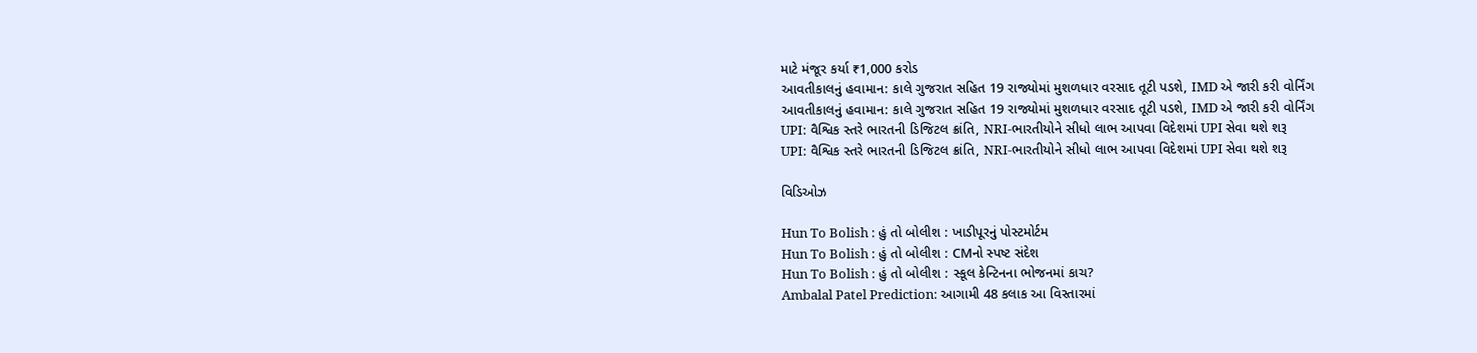માટે મંજૂર કર્યા ₹1,000 કરોડ
આવતીકાલનું હવામાન: કાલે ગુજરાત સહિત 19 રાજ્યોમાં મુશળધાર વરસાદ તૂટી પડશે, IMD એ જારી કરી વોર્નિંગ
આવતીકાલનું હવામાન: કાલે ગુજરાત સહિત 19 રાજ્યોમાં મુશળધાર વરસાદ તૂટી પડશે, IMD એ જારી કરી વોર્નિંગ
UPI: વૈશ્વિક સ્તરે ભારતની ડિજિટલ ક્રાંતિ, NRI-ભારતીયોને સીધો લાભ આપવા વિદેશમાં UPI સેવા થશે શરૂ
UPI: વૈશ્વિક સ્તરે ભારતની ડિજિટલ ક્રાંતિ, NRI-ભારતીયોને સીધો લાભ આપવા વિદેશમાં UPI સેવા થશે શરૂ

વિડિઓઝ

Hun To Bolish : હું તો બોલીશ : ખાડીપૂરનું પોસ્ટમોર્ટમ
Hun To Bolish : હું તો બોલીશ : CMનો સ્પષ્ટ સંદેશ
Hun To Bolish : હું તો બોલીશ : સ્કૂલ કેન્ટિનના ભોજનમાં કાચ?
Ambalal Patel Prediction: આગામી 48 કલાક આ વિસ્તારમાં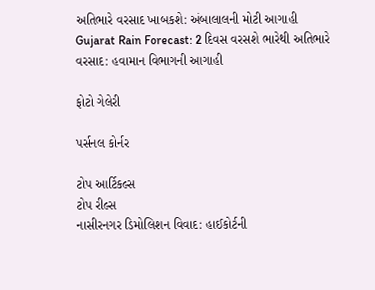અતિભારે વરસાદ ખાબકશે: અંબાલાલની મોટી આગાહી
Gujarat Rain Forecast: 2 દિવસ વરસશે ભારેથી અતિભારે વરસાદ: હવામાન વિભાગની આગાહી

ફોટો ગેલેરી

પર્સનલ કોર્નર

ટોપ આર્ટિકલ્સ
ટોપ રીલ્સ
નાસીરનગર ડિમોલિશન વિવાદ: હાઈકોર્ટની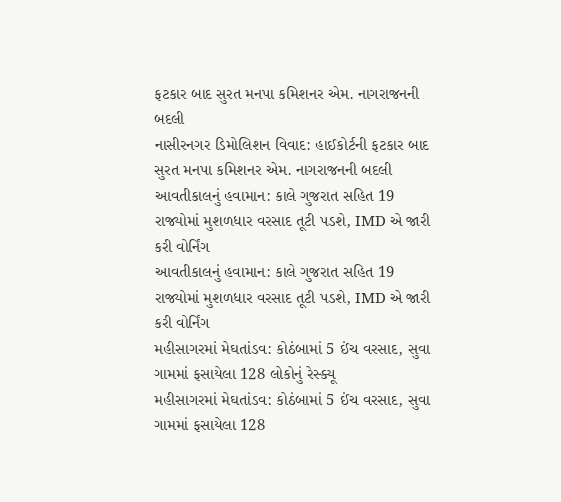ફટકાર બાદ સુરત મનપા કમિશનર એમ. નાગરાજનની બદલી
નાસીરનગર ડિમોલિશન વિવાદ: હાઈકોર્ટની ફટકાર બાદ સુરત મનપા કમિશનર એમ. નાગરાજનની બદલી
આવતીકાલનું હવામાન: કાલે ગુજરાત સહિત 19 રાજ્યોમાં મુશળધાર વરસાદ તૂટી પડશે, IMD એ જારી કરી વોર્નિંગ
આવતીકાલનું હવામાન: કાલે ગુજરાત સહિત 19 રાજ્યોમાં મુશળધાર વરસાદ તૂટી પડશે, IMD એ જારી કરી વોર્નિંગ
મહીસાગરમાં મેઘતાંડવ: કોઠંબામાં 5 ઈંચ વરસાદ, સુવા ગામમાં ફસાયેલા 128 લોકોનું રેસ્ક્યૂ
મહીસાગરમાં મેઘતાંડવ: કોઠંબામાં 5 ઈંચ વરસાદ, સુવા ગામમાં ફસાયેલા 128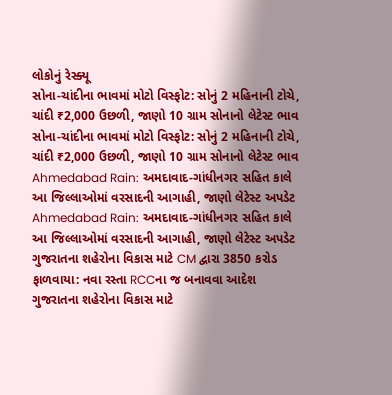લોકોનું રેસ્ક્યૂ
સોના-ચાંદીના ભાવમાં મોટો વિસ્ફોટ: સોનું 2 મહિનાની ટોચે, ચાંદી ₹2,000 ઉછળી, જાણો 10 ગ્રામ સોનાનો લેટેસ્ટ ભાવ
સોના-ચાંદીના ભાવમાં મોટો વિસ્ફોટ: સોનું 2 મહિનાની ટોચે, ચાંદી ₹2,000 ઉછળી, જાણો 10 ગ્રામ સોનાનો લેટેસ્ટ ભાવ
Ahmedabad Rain: અમદાવાદ-ગાંધીનગર સહિત કાલે આ જિલ્લાઓમાં વરસાદની આગાહી, જાણો લેટેસ્ટ અપડેટ
Ahmedabad Rain: અમદાવાદ-ગાંધીનગર સહિત કાલે આ જિલ્લાઓમાં વરસાદની આગાહી, જાણો લેટેસ્ટ અપડેટ
ગુજરાતના શહેરોના વિકાસ માટે CM દ્વારા 3850 કરોડ ફાળવાયા: નવા રસ્તા RCCના જ બનાવવા આદેશ
ગુજરાતના શહેરોના વિકાસ માટે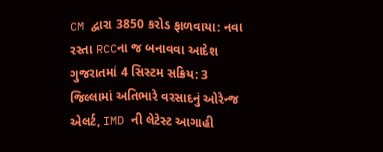CM દ્વારા 3850 કરોડ ફાળવાયા: નવા રસ્તા RCCના જ બનાવવા આદેશ
ગુજરાતમાં 4 સિસ્ટમ સક્રિય: 3 જિલ્લામાં અતિભારે વરસાદનું ઓરેન્જ એલર્ટ, IMD ની લેટેસ્ટ આગાહી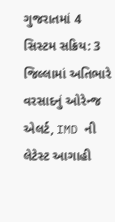ગુજરાતમાં 4 સિસ્ટમ સક્રિય: 3 જિલ્લામાં અતિભારે વરસાદનું ઓરેન્જ એલર્ટ, IMD ની લેટેસ્ટ આગાહી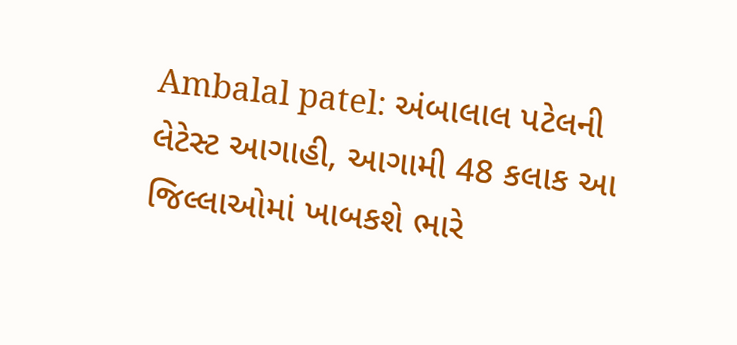Ambalal patel: અંબાલાલ પટેલની લેટેસ્ટ આગાહી, આગામી 48 કલાક આ જિલ્લાઓમાં ખાબકશે ભારે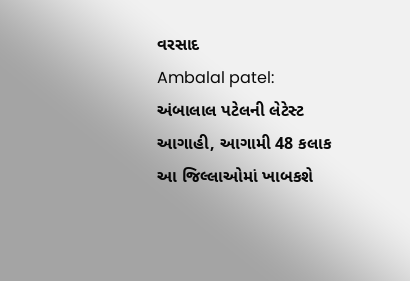વરસાદ
Ambalal patel: અંબાલાલ પટેલની લેટેસ્ટ આગાહી, આગામી 48 કલાક આ જિલ્લાઓમાં ખાબકશે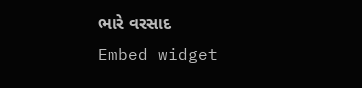ભારે વરસાદ
Embed widget